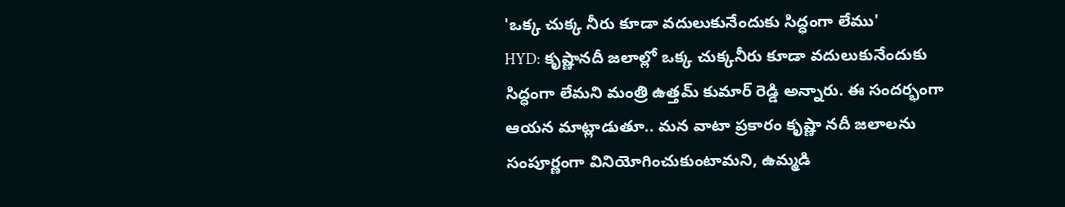'ఒక్క చుక్క నీరు కూడా వదులుకునేందుకు సిద్ధంగా లేము'
HYD: కృష్ణానదీ జలాల్లో ఒక్క చుక్కనీరు కూడా వదులుకునేందుకు సిద్ధంగా లేమని మంత్రి ఉత్తమ్ కుమార్ రెడ్డి అన్నారు. ఈ సందర్భంగా ఆయన మాట్లాడుతూ.. మన వాటా ప్రకారం కృష్ణా నదీ జలాలను సంపూర్ణంగా వినియోగించుకుంటామని, ఉమ్మడి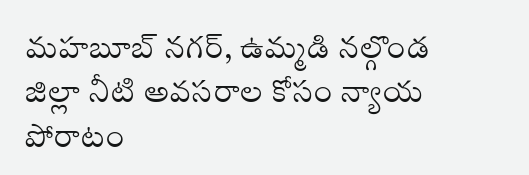మహబూబ్ నగర్, ఉమ్మడి నల్గొండ జిల్లా నీటి అవసరాల కోసం న్యాయ పోరాటం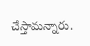చేస్తామన్నారు.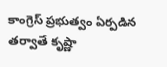కాంగ్రెస్ ప్రభుత్వం ఏర్పడిన తర్వాతే కృష్ణా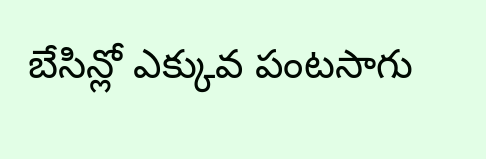బేసిన్లో ఎక్కువ పంటసాగు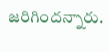జరిగిందన్నారు.